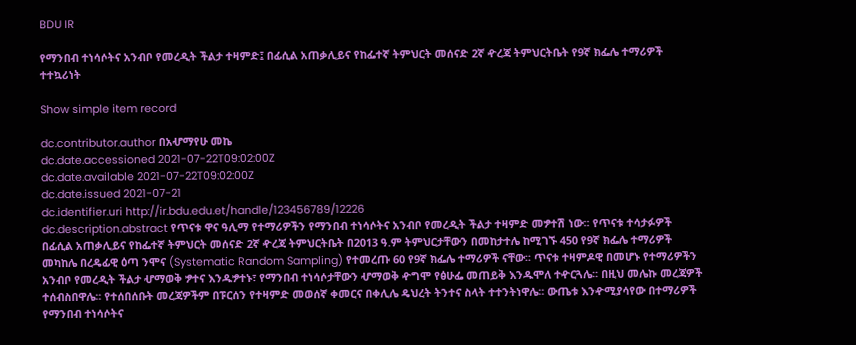BDU IR

የማንበብ ተነሳሶትና አንብቦ የመረዲት ችልታ ተዛምድ፤ በፊሲል አጠቃሊይና የከፌተኛ ትምህርት መሰናድ 2ኛ ዯረጃ ትምህርትቤት የ9ኛ ክፌሌ ተማሪዎች ተተኳሪነት

Show simple item record

dc.contributor.author በአሇማየሁ መኬ
dc.date.accessioned 2021-07-22T09:02:00Z
dc.date.available 2021-07-22T09:02:00Z
dc.date.issued 2021-07-21
dc.identifier.uri http://ir.bdu.edu.et/handle/123456789/12226
dc.description.abstract የጥናቱ ዋና ዓሊማ የተማሪዎችን የማንበብ ተነሳሶትና አንብቦ የመረዲት ችልታ ተዛምድ መፇተሽ ነው፡፡ የጥናቱ ተሳታፉዎች በፊሲል አጠቃሊይና የከፌተኛ ትምህርት መሰናድ 2ኛ ዯረጃ ትምህርትቤት በ2013 ዓ.ም ትምህርታቸውን በመከታተሌ ከሚገኙ 450 የ9ኛ ክፌሌ ተማሪዎች መካከሌ በረዴፊዊ ዕጣ ንሞና (Systematic Random Sampling) የተመረጡ 60 የ9ኛ ክፌሌ ተማሪዎች ናቸው፡፡ ጥናቱ ተዛምዶዊ በመሆኑ የተማሪዎችን አንብቦ የመረዲት ችልታ ሇማወቅ ፇተና እንዱፇተኑ፣ የማንበብ ተነሳሶታቸውን ሇማወቅ ዯግሞ የፅሁፌ መጠይቅ እንዱሞለ ተዯርጓሌ፡፡ በዚህ መሌኩ መረጃዎች ተሰብስበዋሌ፡፡ የተሰበሰቡት መረጃዎችም በፑርሰን የተዛምድ መወሰኛ ቀመርና በቀሊሌ ዴህረት ትንተና ስላት ተተንትነዋሌ፡፡ ውጤቱ እንዯሚያሳየው በተማሪዎች የማንበብ ተነሳሶትና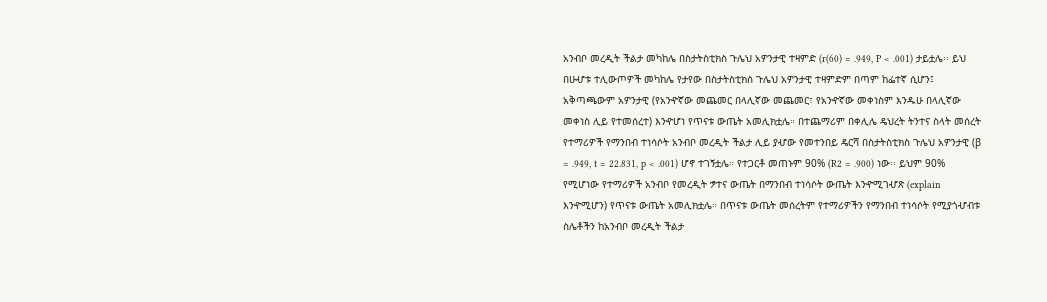አንብቦ መረዲት ችልታ መካከሌ በስታትስቲክስ ጉሌህ አዎንታዊ ተዛምድ (r(60) = .949, P < .001) ታይቷሌ፡፡ ይህ በሁሇቱ ተሊውጦዎች መካከሌ የታየው በስታትስቲክስ ጉሌህ አዎንታዊ ተዛምድም በጣም ከፌተኛ ሲሆን፤ አቅጣጫውም አዎንታዊ (የአንዯኛው መጨመር በላሊኛው መጨመር፣ የአንዯኛው መቀነስም እንዱሁ በላሊኛው መቀነስ ሊይ የተመሰረተ) እንዯሆነ የጥናቱ ውጤት አመሊክቷሌ። በተጨማሪም በቀሊሌ ዴህረት ትንተና ስላት መሰረት የተማሪዎች የማንበብ ተነሳሶት አንብቦ መረዲት ችልታ ሊይ ያሇው የመተንበይ ዴርሻ በስታትስቲክስ ጉሌህ አዎንታዊ (β = .949, t = 22.831, p < .001) ሆኖ ተገኝቷሌ። የተጋርቶ መጠኑም 90% (R2 = .900) ነው፡፡ ይህም 90% የሚሆነው የተማሪዎች አንብቦ የመረዲት ፇተና ውጤት በማንበብ ተነሳሶት ውጤት እንዯሚገሇጽ (explain እንዯሚሆን) የጥናቱ ውጤት አመሊክቷሌ። በጥናቱ ውጤት መሰረትም የተማሪዎችን የማንበብ ተነሳሶት የሚያጎሇብቱ ስሌቶችን ከአንብቦ መረዲት ችልታ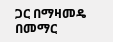ጋር በማዛመዴ በመማር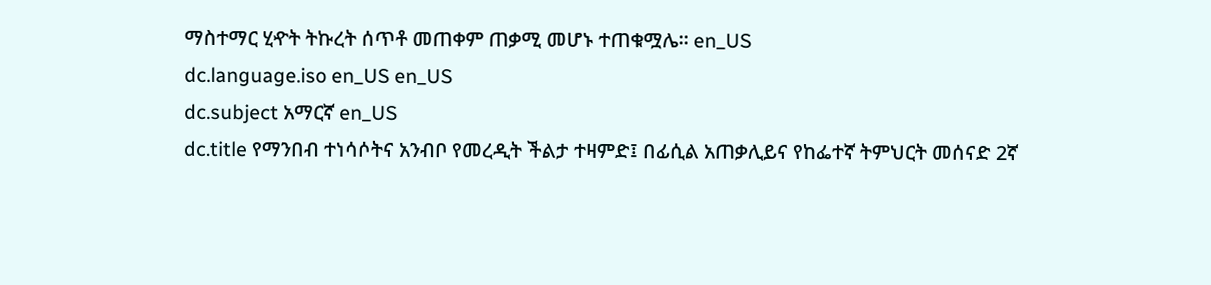ማስተማር ሂዯት ትኩረት ሰጥቶ መጠቀም ጠቃሚ መሆኑ ተጠቁሟሌ፡፡ en_US
dc.language.iso en_US en_US
dc.subject አማርኛ en_US
dc.title የማንበብ ተነሳሶትና አንብቦ የመረዲት ችልታ ተዛምድ፤ በፊሲል አጠቃሊይና የከፌተኛ ትምህርት መሰናድ 2ኛ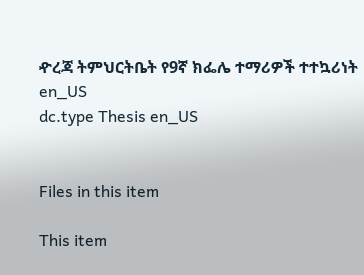ዯረጃ ትምህርትቤት የ9ኛ ክፌሌ ተማሪዎች ተተኳሪነት en_US
dc.type Thesis en_US


Files in this item

This item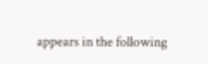appears in the following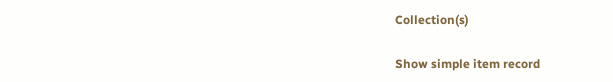Collection(s)

Show simple item record